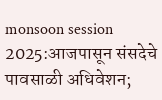monsoon session 2025:आजपासून संसदेचे पावसाळी अधिवेशन;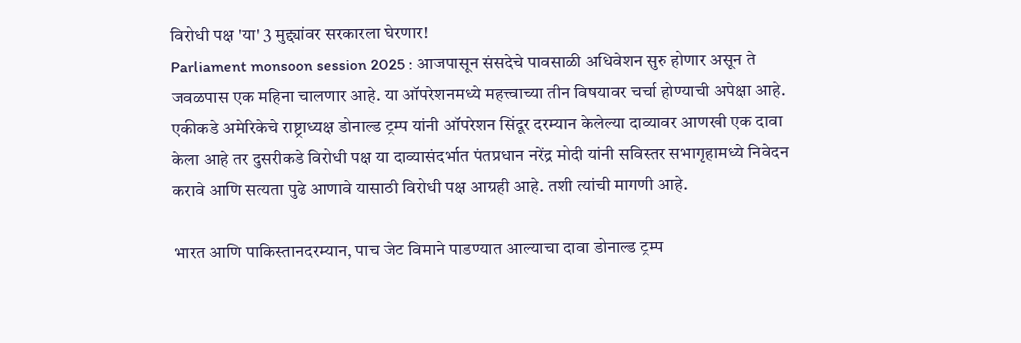विरोधी पक्ष 'या' 3 मुद्द्यांवर सरकारला घेरणार!
Parliament monsoon session 2025 : आजपासून संसदेचे पावसाळी अधिवेशन सुरु होणार असून ते जवळपास एक महिना चालणार आहे. या ऑपरेशनमध्ये महत्त्वाच्या तीन विषयावर चर्चा होण्याची अपेक्षा आहे. एकीकडे अमेरिकेचे राष्ट्राध्यक्ष डोनाल्ड ट्रम्प यांनी ऑपरेशन सिंदूर दरम्यान केलेल्या दाव्यावर आणखी एक दावा केला आहे तर दुसरीकडे विरोधी पक्ष या दाव्यासंदर्भात पंतप्रधान नरेंद्र मोदी यांनी सविस्तर सभागृहामध्ये निवेदन करावे आणि सत्यता पुढे आणावे यासाठी विरोधी पक्ष आग्रही आहे. तशी त्यांची मागणी आहे.

भारत आणि पाकिस्तानदरम्यान, पाच जेट विमाने पाडण्यात आल्याचा दावा डोनाल्ड ट्रम्प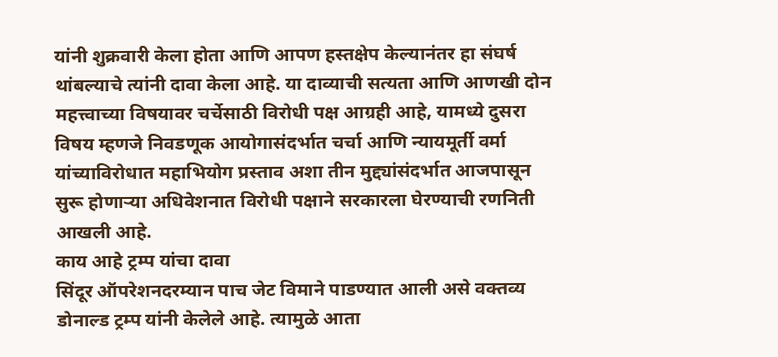यांनी शुक्रवारी केला होता आणि आपण हस्तक्षेप केल्यानंतर हा संघर्ष थांबल्याचे त्यांनी दावा केला आहे. या दाव्याची सत्यता आणि आणखी दोन महत्त्वाच्या विषयावर चर्चेसाठी विरोधी पक्ष आग्रही आहे, यामध्ये दुसरा विषय म्हणजे निवडणूक आयोगासंदर्भात चर्चा आणि न्यायमूर्ती वर्मा यांच्याविरोधात महाभियोग प्रस्ताव अशा तीन मुद्द्यांसंदर्भात आजपासून सुरू होणाऱ्या अधिवेशनात विरोधी पक्षाने सरकारला घेरण्याची रणनिती आखली आहे.
काय आहे ट्रम्प यांचा दावा
सिंदूर ऑपरेशनदरम्यान पाच जेट विमाने पाडण्यात आली असे वक्तव्य डोनाल्ड ट्रम्प यांनी केलेले आहे. त्यामुळे आता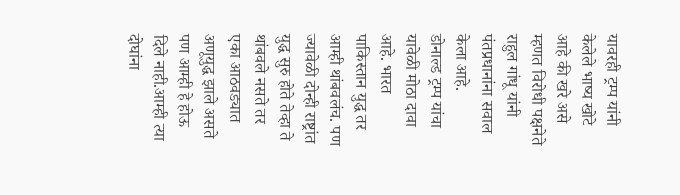यावरही ट्रम्प यांनी केलेले भाष्य खोटे आहे की खरे असे म्हणत विरोधी पक्षनेते राहुल गांधू यांनी पंतप्रधानांना सवाल केला आहे.
डोनाल्ड ट्रम्प यांचा यावेळी मोठा दावा आहे. भारत पाकिस्तान युद्ध तर आम्ही थांबवलंच. पण ज्यावेळी दोन्ही राष्ट्रांत युद्ध सुरु होते तेव्हा ते थांबवले नसते तर एका आठवड्यात अणूयुद्ध झाले असते पण आम्ही हे होऊ दिले नाही.आम्ही त्या दोघांना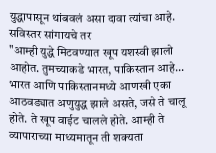युद्धापासून थांबवलं असा दावा त्यांचा आहे. सविस्तर सांगायचे तर
"आम्ही युद्धे मिटवण्यात खूप यशस्वी झालो आहोत. तुमच्याकडे भारत, पाकिस्तान आहे... भारत आणि पाकिस्तानमध्ये आणखी एका आठवड्यात अणुयुद्ध झाले असते, जसे ते चालू होते. ते खूप वाईट चालले होते. आम्ही ते व्यापाराच्या माध्यमातून ती शक्यता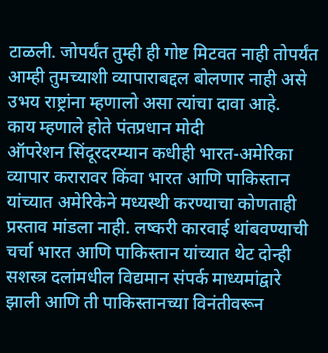टाळली. जोपर्यंत तुम्ही ही गोष्ट मिटवत नाही तोपर्यंत आम्ही तुमच्याशी व्यापाराबद्दल बोलणार नाही असे उभय राष्ट्रांना म्हणालो असा त्यांचा दावा आहे.
काय म्हणाले होते पंतप्रधान मोदी
ऑपरेशन सिंदूरदरम्यान कधीही भारत-अमेरिका व्यापार करारावर किंवा भारत आणि पाकिस्तान यांच्यात अमेरिकेने मध्यस्थी करण्याचा कोणताही प्रस्ताव मांडला नाही. लष्करी कारवाई थांबवण्याची चर्चा भारत आणि पाकिस्तान यांच्यात थेट दोन्ही सशस्त्र दलांमधील विद्यमान संपर्क माध्यमांद्वारे झाली आणि ती पाकिस्तानच्या विनंतीवरून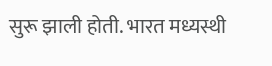सुरू झाली होती. भारत मध्यस्थी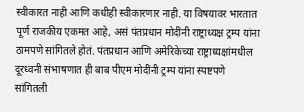स्वीकारत नाही आणि कधीही स्वीकारणार नाही. या विषयावर भारतात पूर्ण राजकीय एकमत आहे, असं पंतप्रधान मोदींनी राष्ट्राध्यक्ष ट्रम्प यांना ठामपणे सांगितले होतं. पंतप्रधान आणि अमेरिकेच्या राष्ट्राध्यक्षांमधील दूरध्वनी संभाषणात ही बाब पीएम मोदींनी ट्रम्प यांना स्पष्टपणे सांगितली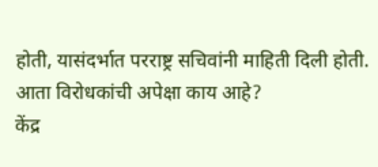होती, यासंदर्भात परराष्ट्र सचिवांनी माहिती दिली होती.
आता विरोधकांची अपेक्षा काय आहे?
केंद्र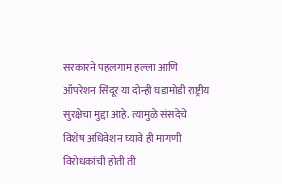सरकारने पहलगाम हल्ला आणि ऑपरेशन सिंदूर या दोन्ही घडामोडी राष्ट्रीय सुरक्षेचा मुद्दा आहे. त्यामुळे संसदेचे विशेष अधिवेशन घ्यावे ही मागणी विरोधकांची होती ती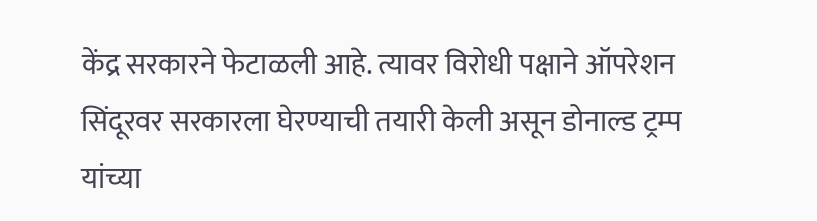केंद्र सरकारने फेटाळली आहे. त्यावर विरोधी पक्षाने ऑपरेशन सिंदूरवर सरकारला घेरण्याची तयारी केली असून डोनाल्ड ट्रम्प यांच्या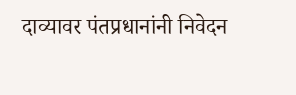दाव्यावर पंतप्रधानांनी निवेदन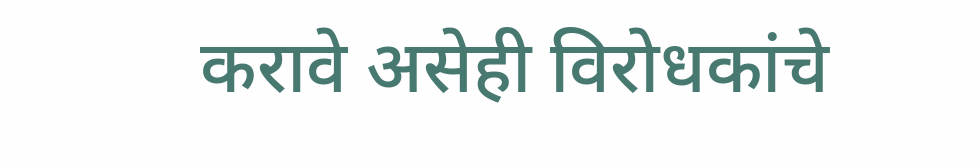करावे असेही विरोधकांचे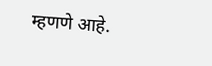म्हणणे आहे.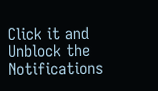Click it and Unblock the Notifications